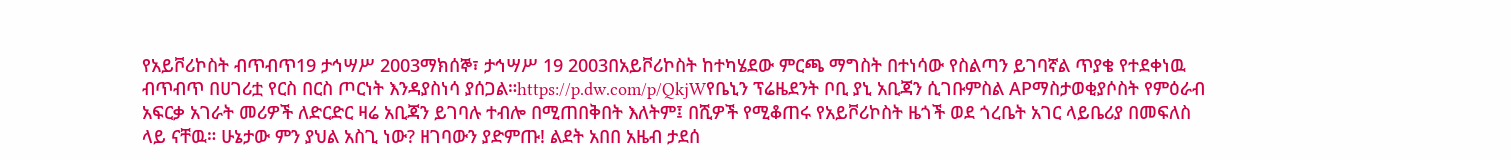የአይቮሪኮስት ብጥብጥ19 ታኅሣሥ 2003ማክሰኞ፣ ታኅሣሥ 19 2003በአይቮሪኮስት ከተካሄደው ምርጫ ማግስት በተነሳው የስልጣን ይገባኛል ጥያቄ የተደቀነዉ ብጥብጥ በሀገሪቷ የርስ በርስ ጦርነት እንዳያስነሳ ያሰጋል።https://p.dw.com/p/QkjWየቤኒን ፕሬዜደንት ቦቢ ያኒ አቢጃን ሲገቡምስል APማስታወቂያሶስት የምዕራብ አፍርቃ አገራት መሪዎች ለድርድር ዛሬ አቢጃን ይገባሉ ተብሎ በሚጠበቅበት እለትም፤ በሺዎች የሚቆጠሩ የአይቮሪኮስት ዜጎች ወደ ጎረቤት አገር ላይቤሪያ በመፍለስ ላይ ናቸዉ። ሁኔታው ምን ያህል አስጊ ነው? ዘገባውን ያድምጡ! ልደት አበበ አዜብ ታደሰ